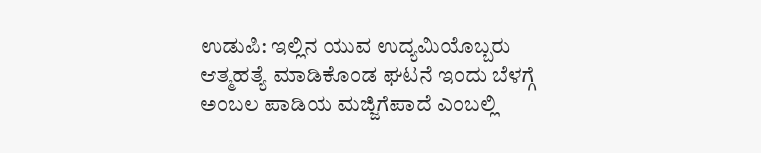ಉಡುಪಿ: ಇಲ್ಲಿನ ಯುವ ಉದ್ಯಮಿಯೊಬ್ಬರು ಆತ್ಮಹತ್ಯೆ ಮಾಡಿಕೊಂಡ ಘಟನೆ ಇಂದು ಬೆಳಗ್ಗೆ ಅಂಬಲ ಪಾಡಿಯ ಮಜ್ಜಿಗೆಪಾದೆ ಎಂಬಲ್ಲಿ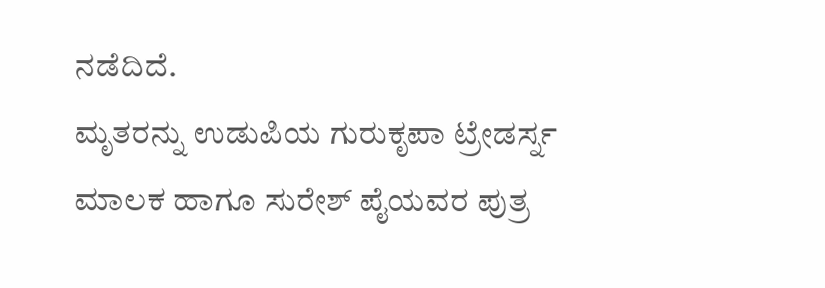ನಡೆದಿದೆ.
ಮೃತರನ್ನು ಉಡುಪಿಯ ಗುರುಕೃಪಾ ಟ್ರೇಡರ್ಸ್ನ ಮಾಲಕ ಹಾಗೂ ಸುರೇಶ್ ಪೈಯವರ ಪುತ್ರ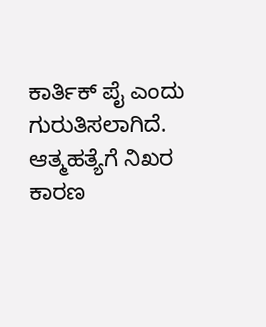ಕಾರ್ತಿಕ್ ಪೈ ಎಂದು ಗುರುತಿಸಲಾಗಿದೆ. ಆತ್ಮಹತ್ಯೆಗೆ ನಿಖರ ಕಾರಣ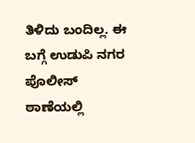ತಿಳಿದು ಬಂದಿಲ್ಲ. ಈ ಬಗ್ಗೆ ಉಡುಪಿ ನಗರ ಪೊಲೀಸ್ ಠಾಣೆಯಲ್ಲಿ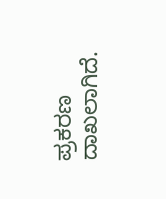ಪ್ರಕರಣ ದಾಖಲಾಗಿದೆ.